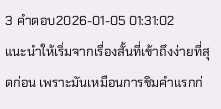3 คำตอบ2026-01-05 01:31:02
แนะนำให้เริ่มจากเรื่องสั้นที่เข้าถึงง่ายที่สุดก่อน เพราะมันเหมือนการชิมคำแรกก่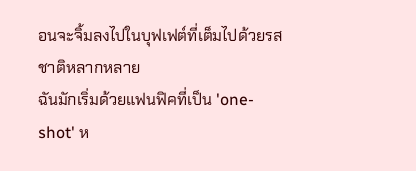อนจะจิ้มลงไปในบุฟเฟต์ที่เต็มไปด้วยรสชาติหลากหลาย
ฉันมักเริ่มด้วยแฟนฟิคที่เป็น 'one-shot' ห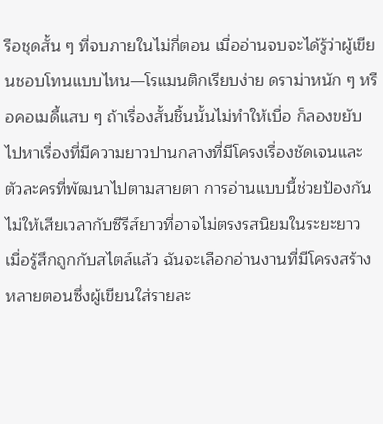รือชุดสั้น ๆ ที่จบภายในไม่กี่ตอน เมื่ออ่านจบจะได้รู้ว่าผู้เขียนชอบโทนแบบไหน—โรแมนติกเรียบง่าย ดราม่าหนัก ๆ หรือคอเมดี้แสบ ๆ ถ้าเรื่องสั้นชิ้นนั้นไม่ทำให้เบื่อ ก็ลองขยับไปหาเรื่องที่มีความยาวปานกลางที่มีโครงเรื่องชัดเจนและตัวละครที่พัฒนาไปตามสายตา การอ่านแบบนี้ช่วยป้องกันไม่ให้เสียเวลากับซีรีส์ยาวที่อาจไม่ตรงรสนิยมในระยะยาว
เมื่อรู้สึกถูกกับสไตล์แล้ว ฉันจะเลือกอ่านงานที่มีโครงสร้างหลายตอนซึ่งผู้เขียนใส่รายละ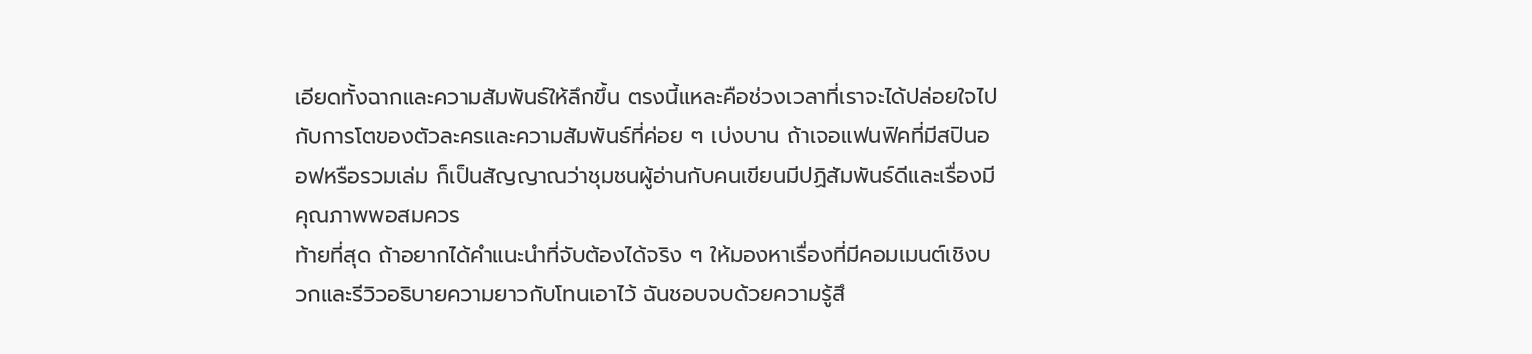เอียดทั้งฉากและความสัมพันธ์ให้ลึกขึ้น ตรงนี้แหละคือช่วงเวลาที่เราจะได้ปล่อยใจไปกับการโตของตัวละครและความสัมพันธ์ที่ค่อย ๆ เบ่งบาน ถ้าเจอแฟนฟิคที่มีสปินออฟหรือรวมเล่ม ก็เป็นสัญญาณว่าชุมชนผู้อ่านกับคนเขียนมีปฏิสัมพันธ์ดีและเรื่องมีคุณภาพพอสมควร
ท้ายที่สุด ถ้าอยากได้คําแนะนําที่จับต้องได้จริง ๆ ให้มองหาเรื่องที่มีคอมเมนต์เชิงบวกและรีวิวอธิบายความยาวกับโทนเอาไว้ ฉันชอบจบด้วยความรู้สึ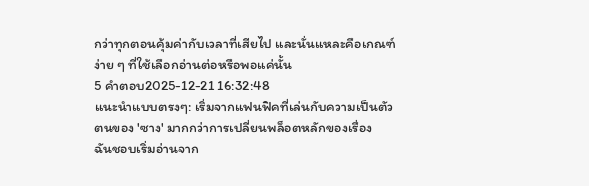กว่าทุกตอนคุ้มค่ากับเวลาที่เสียไป และนั่นแหละคือเกณฑ์ง่าย ๆ ที่ใช้เลือกอ่านต่อหรือพอแค่นั้น
5 คำตอบ2025-12-21 16:32:48
แนะนำแบบตรงๆ: เริ่มจากแฟนฟิคที่เล่นกับความเป็นตัวตนของ 'ซาง' มากกว่าการเปลี่ยนพล็อตหลักของเรื่อง
ฉันชอบเริ่มอ่านจาก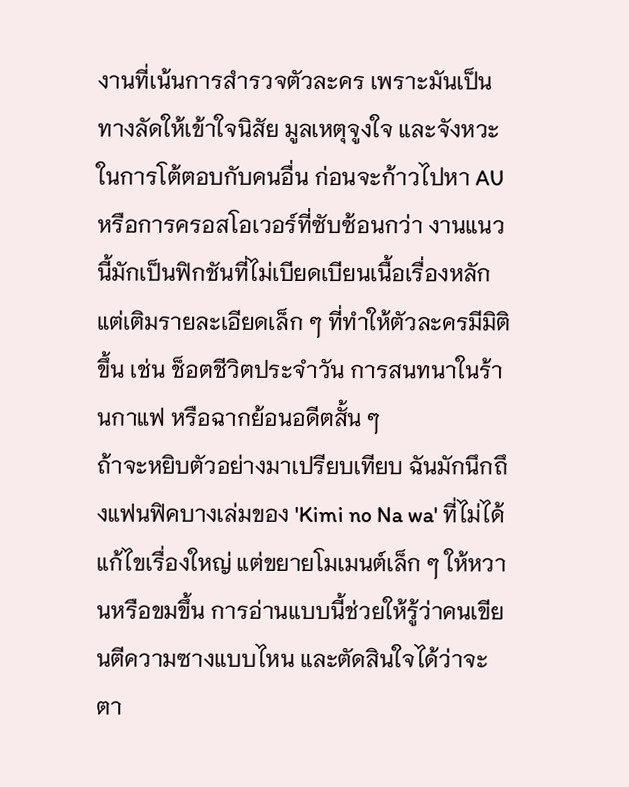งานที่เน้นการสำรวจตัวละคร เพราะมันเป็นทางลัดให้เข้าใจนิสัย มูลเหตุจูงใจ และจังหวะในการโต้ตอบกับคนอื่น ก่อนจะก้าวไปหา AU หรือการครอสโอเวอร์ที่ซับซ้อนกว่า งานแนวนี้มักเป็นฟิกชันที่ไม่เบียดเบียนเนื้อเรื่องหลัก แต่เติมรายละเอียดเล็ก ๆ ที่ทำให้ตัวละครมีมิติขึ้น เช่น ช็อตชีวิตประจำวัน การสนทนาในร้านกาแฟ หรือฉากย้อนอดีตสั้น ๆ
ถ้าจะหยิบตัวอย่างมาเปรียบเทียบ ฉันมักนึกถึงแฟนฟิคบางเล่มของ 'Kimi no Na wa' ที่ไม่ได้แก้ไขเรื่องใหญ่ แต่ขยายโมเมนต์เล็ก ๆ ให้หวานหรือขมขึ้น การอ่านแบบนี้ช่วยให้รู้ว่าคนเขียนตีความซางแบบไหน และตัดสินใจได้ว่าจะตา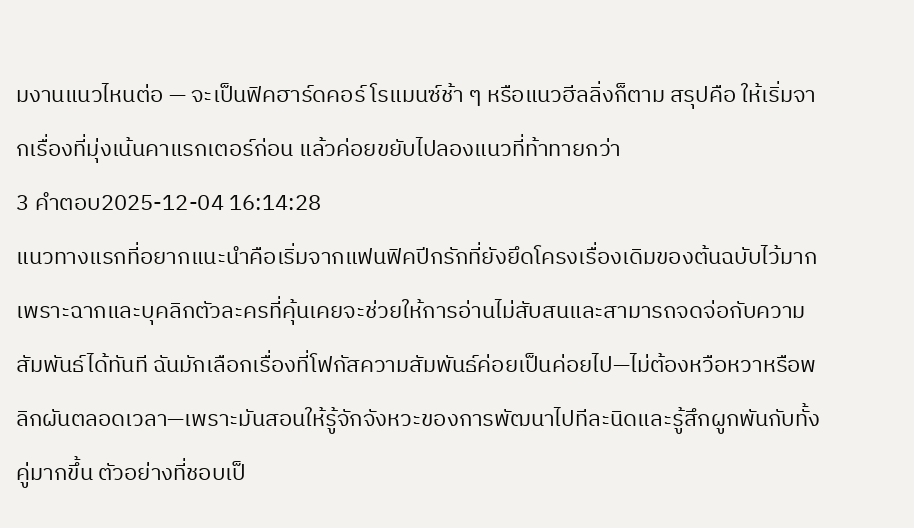มงานแนวไหนต่อ — จะเป็นฟิคฮาร์ดคอร์ โรแมนซ์ช้า ๆ หรือแนวฮีลลิ่งก็ตาม สรุปคือ ให้เริ่มจากเรื่องที่มุ่งเน้นคาแรกเตอร์ก่อน แล้วค่อยขยับไปลองแนวที่ท้าทายกว่า
3 คำตอบ2025-12-04 16:14:28
แนวทางแรกที่อยากแนะนำคือเริ่มจากแฟนฟิคปีกรักที่ยังยึดโครงเรื่องเดิมของต้นฉบับไว้มาก เพราะฉากและบุคลิกตัวละครที่คุ้นเคยจะช่วยให้การอ่านไม่สับสนและสามารถจดจ่อกับความสัมพันธ์ได้ทันที ฉันมักเลือกเรื่องที่โฟกัสความสัมพันธ์ค่อยเป็นค่อยไป—ไม่ต้องหวือหวาหรือพลิกผันตลอดเวลา—เพราะมันสอนให้รู้จักจังหวะของการพัฒนาไปทีละนิดและรู้สึกผูกพันกับทั้งคู่มากขึ้น ตัวอย่างที่ชอบเป็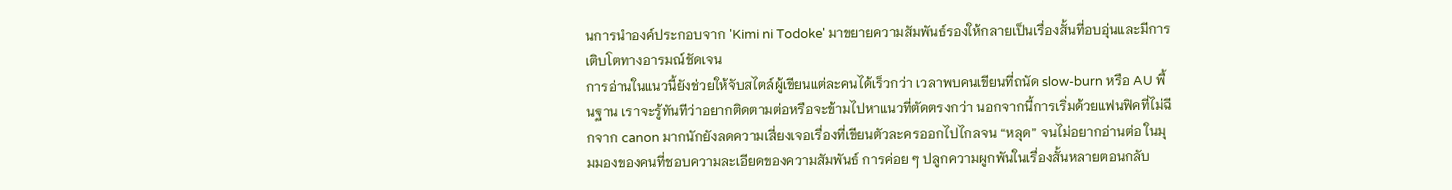นการนำองค์ประกอบจาก 'Kimi ni Todoke' มาขยายความสัมพันธ์รองให้กลายเป็นเรื่องสั้นที่อบอุ่นและมีการเติบโตทางอารมณ์ชัดเจน
การอ่านในแนวนี้ยังช่วยให้จับสไตล์ผู้เขียนแต่ละคนได้เร็วกว่า เวลาพบคนเขียนที่ถนัด slow-burn หรือ AU พื้นฐาน เราจะรู้ทันทีว่าอยากติดตามต่อหรือจะข้ามไปหาแนวที่ตัดตรงกว่า นอกจากนี้การเริ่มด้วยแฟนฟิคที่ไม่ฉีกจาก canon มากนักยังลดความเสี่ยงเจอเรื่องที่เขียนตัวละครออกไปไกลจน “หลุด” จนไม่อยากอ่านต่อ ในมุมมองของคนที่ชอบความละเอียดของความสัมพันธ์ การค่อย ๆ ปลูกความผูกพันในเรื่องสั้นหลายตอนกลับ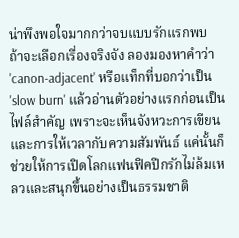น่าพึงพอใจมากกว่าจบแบบรักแรกพบ
ถ้าจะเลือกเรื่องจริงจัง ลองมองหาคำว่า 'canon-adjacent' หรือแท็กที่บอกว่าเป็น 'slow burn' แล้วอ่านตัวอย่างแรกก่อนเป็นไฟล์สำคัญ เพราะจะเห็นจังหวะการเขียนและการให้เวลากับความสัมพันธ์ แค่นั้นก็ช่วยให้การเปิดโลกแฟนฟิคปีกรักไม่ล้มเหลวและสนุกขึ้นอย่างเป็นธรรมชาติ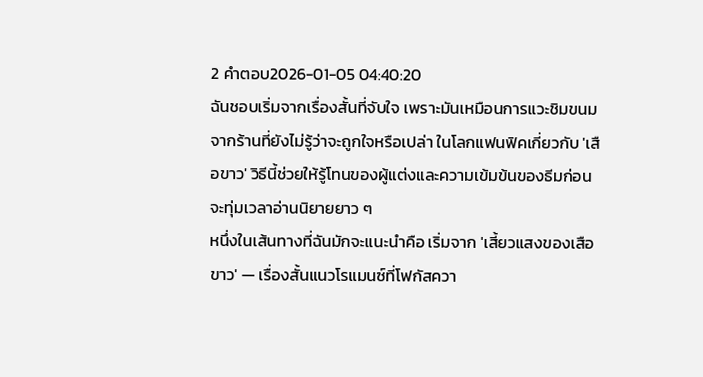2 คำตอบ2026-01-05 04:40:20
ฉันชอบเริ่มจากเรื่องสั้นที่จับใจ เพราะมันเหมือนการแวะชิมขนมจากร้านที่ยังไม่รู้ว่าจะถูกใจหรือเปล่า ในโลกแฟนฟิคเกี่ยวกับ 'เสือขาว' วิธีนี้ช่วยให้รู้โทนของผู้แต่งและความเข้มข้นของธีมก่อนจะทุ่มเวลาอ่านนิยายยาว ๆ
หนึ่งในเส้นทางที่ฉันมักจะแนะนำคือ เริ่มจาก 'เสี้ยวแสงของเสือขาว' — เรื่องสั้นแนวโรแมนซ์ที่โฟกัสควา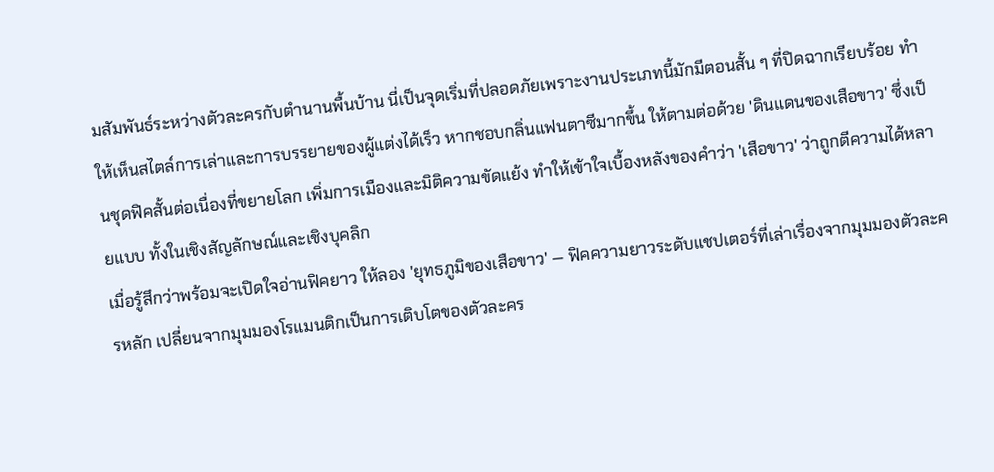มสัมพันธ์ระหว่างตัวละครกับตำนานพื้นบ้าน นี่เป็นจุดเริ่มที่ปลอดภัยเพราะงานประเภทนี้มักมีตอนสั้น ๆ ที่ปิดฉากเรียบร้อย ทำให้เห็นสไตล์การเล่าและการบรรยายของผู้แต่งได้เร็ว หากชอบกลิ่นแฟนตาซีมากขึ้น ให้ตามต่อด้วย 'ดินแดนของเสือขาว' ซึ่งเป็นชุดฟิคสั้นต่อเนื่องที่ขยายโลก เพิ่มการเมืองและมิติความขัดแย้ง ทำให้เข้าใจเบื้องหลังของคำว่า 'เสือขาว' ว่าถูกตีความได้หลายแบบ ทั้งในเชิงสัญลักษณ์และเชิงบุคลิก
เมื่อรู้สึกว่าพร้อมจะเปิดใจอ่านฟิคยาว ให้ลอง 'ยุทธภูมิของเสือขาว' — ฟิคความยาวระดับแชปเตอร์ที่เล่าเรื่องจากมุมมองตัวละครหลัก เปลี่ยนจากมุมมองโรแมนติกเป็นการเติบโตของตัวละคร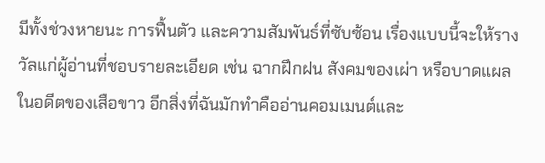มีทั้งช่วงหายนะ การฟื้นตัว และความสัมพันธ์ที่ซับซ้อน เรื่องแบบนี้จะให้รางวัลแก่ผู้อ่านที่ชอบรายละเอียด เช่น ฉากฝึกฝน สังคมของเผ่า หรือบาดแผลในอดีตของเสือขาว อีกสิ่งที่ฉันมักทำคืออ่านคอมเมนต์และ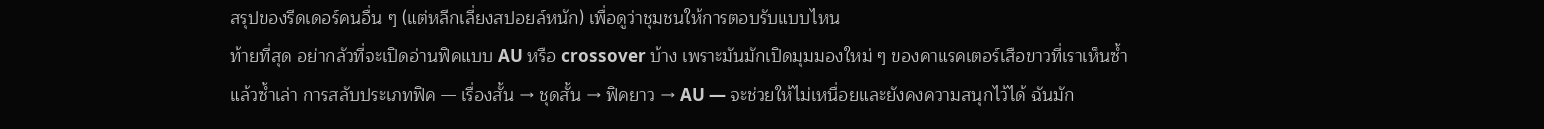สรุปของรีดเดอร์คนอื่น ๆ (แต่หลีกเลี่ยงสปอยล์หนัก) เพื่อดูว่าชุมชนให้การตอบรับแบบไหน
ท้ายที่สุด อย่ากลัวที่จะเปิดอ่านฟิคแบบ AU หรือ crossover บ้าง เพราะมันมักเปิดมุมมองใหม่ ๆ ของคาแรคเตอร์เสือขาวที่เราเห็นซ้ำแล้วซ้ำเล่า การสลับประเภทฟิค — เรื่องสั้น → ชุดสั้น → ฟิคยาว → AU — จะช่วยให้ไม่เหนื่อยและยังคงความสนุกไว้ได้ ฉันมัก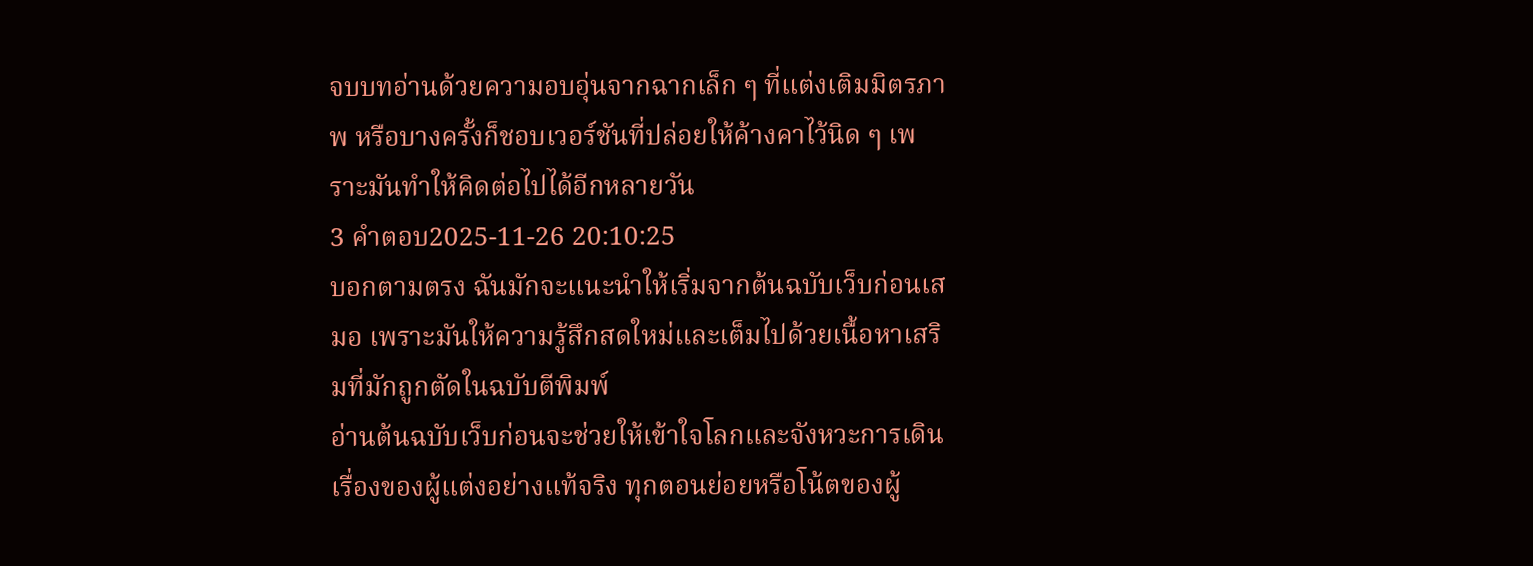จบบทอ่านด้วยความอบอุ่นจากฉากเล็ก ๆ ที่แต่งเติมมิตรภาพ หรือบางครั้งก็ชอบเวอร์ชันที่ปล่อยให้ค้างคาไว้นิด ๆ เพราะมันทำให้คิดต่อไปได้อีกหลายวัน
3 คำตอบ2025-11-26 20:10:25
บอกตามตรง ฉันมักจะแนะนำให้เริ่มจากต้นฉบับเว็บก่อนเสมอ เพราะมันให้ความรู้สึกสดใหม่และเต็มไปด้วยเนื้อหาเสริมที่มักถูกตัดในฉบับตีพิมพ์
อ่านต้นฉบับเว็บก่อนจะช่วยให้เข้าใจโลกและจังหวะการเดินเรื่องของผู้แต่งอย่างแท้จริง ทุกตอนย่อยหรือโน้ตของผู้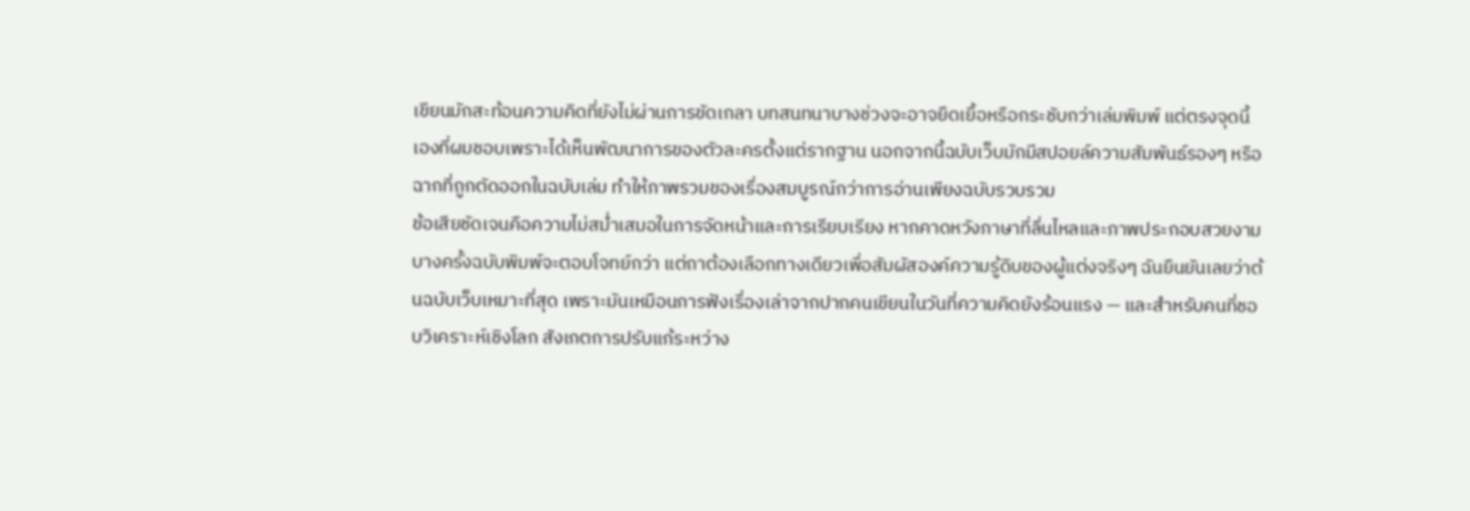เขียนมักสะท้อนความคิดที่ยังไม่ผ่านการขัดเกลา บทสนทนาบางช่วงจะอาจยืดเยื้อหรือกระชับกว่าเล่มพิมพ์ แต่ตรงจุดนี้เองที่ผมชอบเพราะได้เห็นพัฒนาการของตัวละครตั้งแต่รากฐาน นอกจากนี้ฉบับเว็บมักมีสปอยล์ความสัมพันธ์รองๆ หรือฉากที่ถูกตัดออกในฉบับเล่ม ทำให้ภาพรวมของเรื่องสมบูรณ์กว่าการอ่านเพียงฉบับรวบรวม
ข้อเสียชัดเจนคือความไม่สม่ำเสมอในการจัดหน้าและการเรียบเรียง หากคาดหวังภาษาที่ลื่นไหลและภาพประกอบสวยงาม บางครั้งฉบับพิมพ์จะตอบโจทย์กว่า แต่ถาต้องเลือกทางเดียวเพื่อสัมผัสองค์ความรู้ดิบของผู้แต่งจริงๆ ฉันยืนยันเลยว่าต้นฉบับเว็บเหมาะที่สุด เพราะมันเหมือนการฟังเรื่องเล่าจากปากคนเขียนในวันที่ความคิดยังร้อนแรง — และสำหรับคนที่ชอบวิเคราะห์เชิงโลก สังเกตการปรับแก้ระหว่าง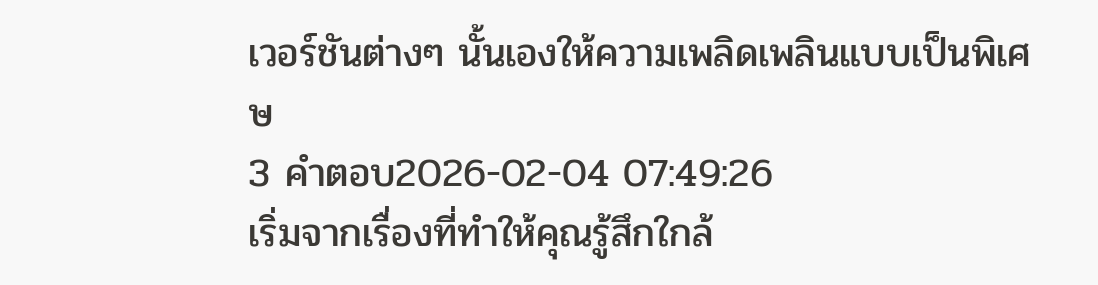เวอร์ชันต่างๆ นั้นเองให้ความเพลิดเพลินแบบเป็นพิเศษ
3 คำตอบ2026-02-04 07:49:26
เริ่มจากเรื่องที่ทำให้คุณรู้สึกใกล้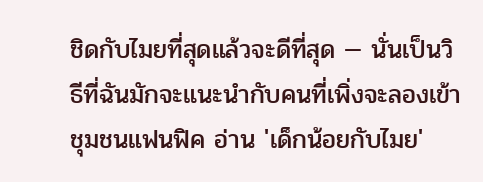ชิดกับไมยที่สุดแล้วจะดีที่สุด — นั่นเป็นวิธีที่ฉันมักจะแนะนำกับคนที่เพิ่งจะลองเข้าชุมชนแฟนฟิค อ่าน 'เด็กน้อยกับไมย'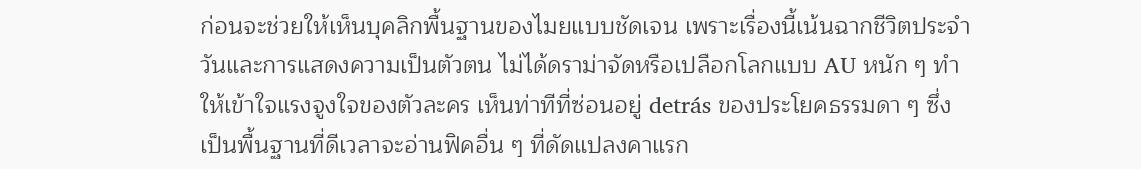ก่อนจะช่วยให้เห็นบุคลิกพื้นฐานของไมยแบบชัดเจน เพราะเรื่องนี้เน้นฉากชีวิตประจำวันและการแสดงความเป็นตัวตน ไม่ได้ดราม่าจัดหรือเปลือกโลกแบบ AU หนัก ๆ ทำให้เข้าใจแรงจูงใจของตัวละคร เห็นท่าทีที่ซ่อนอยู่ detrás ของประโยคธรรมดา ๆ ซึ่งเป็นพื้นฐานที่ดีเวลาจะอ่านฟิคอื่น ๆ ที่ดัดแปลงคาแรก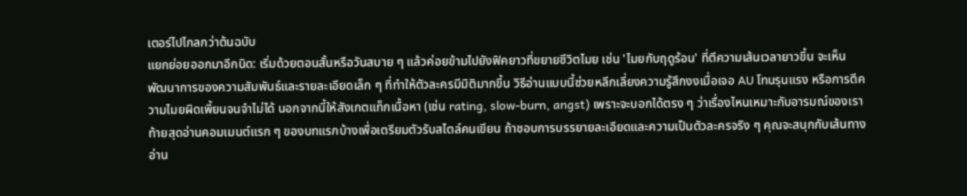เตอร์ไปไกลกว่าต้นฉบับ
แยกย่อยออกมาอีกนิด: เริ่มด้วยตอนสั้นหรือวันสบาย ๆ แล้วค่อยข้ามไปยังฟิคยาวที่ขยายชีวิตไมย เช่น 'ไมยกับฤดูร้อน' ที่ตีความเส้นเวลายาวขึ้น จะเห็นพัฒนาการของความสัมพันธ์และรายละเอียดเล็ก ๆ ที่ทำให้ตัวละครมีมิติมากขึ้น วิธีอ่านแบบนี้ช่วยหลีกเลี่ยงความรู้สึกงงเมื่อเจอ AU โทนรุนแรง หรือการตีความไมยผิดเพี้ยนจนจำไม่ได้ นอกจากนี้ให้สังเกตแท็กเนื้อหา (เช่น rating, slow-burn, angst) เพราะจะบอกได้ตรง ๆ ว่าเรื่องไหนเหมาะกับอารมณ์ของเรา
ท้ายสุดอ่านคอมเมนต์แรก ๆ ของบทแรกบ้างเพื่อเตรียมตัวรับสไตล์คนเขียน ถ้าชอบการบรรยายละเอียดและความเป็นตัวละครจริง ๆ คุณจะสนุกกับเส้นทางอ่าน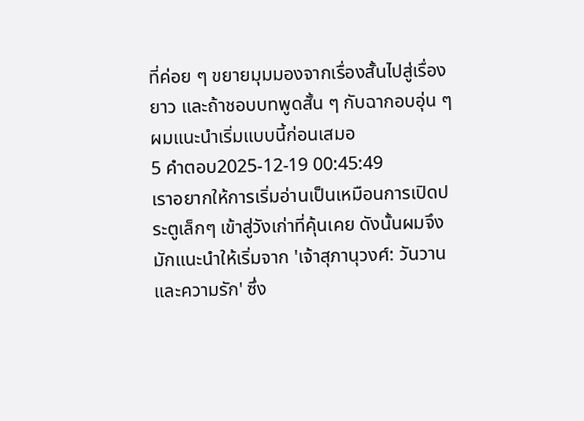ที่ค่อย ๆ ขยายมุมมองจากเรื่องสั้นไปสู่เรื่องยาว และถ้าชอบบทพูดสั้น ๆ กับฉากอบอุ่น ๆ ผมแนะนำเริ่มแบบนี้ก่อนเสมอ
5 คำตอบ2025-12-19 00:45:49
เราอยากให้การเริ่มอ่านเป็นเหมือนการเปิดประตูเล็กๆ เข้าสู่วังเก่าที่คุ้นเคย ดังนั้นผมจึงมักแนะนำให้เริ่มจาก 'เจ้าสุภานุวงศ์: วันวานและความรัก' ซึ่ง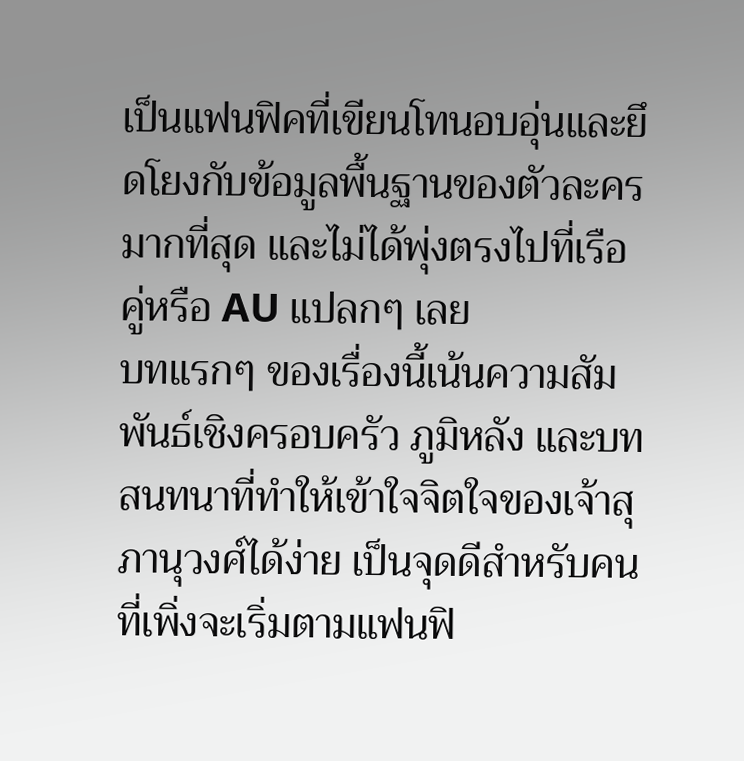เป็นแฟนฟิคที่เขียนโทนอบอุ่นและยึดโยงกับข้อมูลพื้นฐานของตัวละครมากที่สุด และไม่ได้พุ่งตรงไปที่เรือคู่หรือ AU แปลกๆ เลย
บทแรกๆ ของเรื่องนี้เน้นความสัมพันธ์เชิงครอบครัว ภูมิหลัง และบทสนทนาที่ทำให้เข้าใจจิตใจของเจ้าสุภานุวงศ์ได้ง่าย เป็นจุดดีสำหรับคนที่เพิ่งจะเริ่มตามแฟนฟิ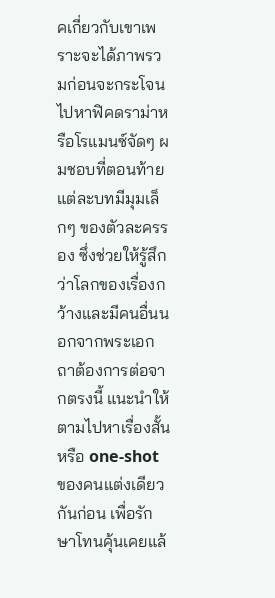คเกี่ยวกับเขาเพราะจะได้ภาพรวมก่อนจะกระโจนไปหาฟิคดราม่าหรือโรแมนซ์จัดๆ ผมชอบที่ตอนท้ายแต่ละบทมีมุมเล็กๆ ของตัวละครรอง ซึ่งช่วยให้รู้สึกว่าโลกของเรื่องกว้างและมีคนอื่นนอกจากพระเอก
ถาต้องการต่อจากตรงนี้ แนะนำให้ตามไปหาเรื่องสั้นหรือ one-shot ของคนแต่งเดียวกันก่อน เพื่อรักษาโทนคุ้นเคยแล้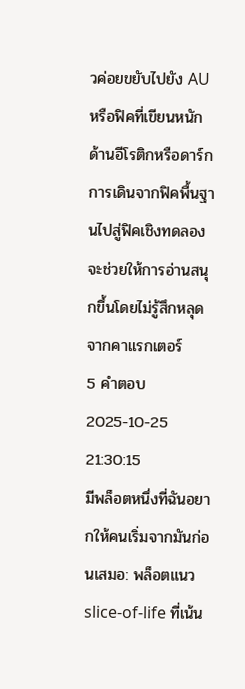วค่อยขยับไปยัง AU หรือฟิคที่เขียนหนักด้านอีโรติกหรือดาร์ก การเดินจากฟิคพื้นฐานไปสู่ฟิคเชิงทดลองจะช่วยให้การอ่านสนุกขึ้นโดยไม่รู้สึกหลุดจากคาแรกเตอร์
5 คำตอบ2025-10-25 21:30:15
มีพล็อตหนึ่งที่ฉันอยากให้คนเริ่มจากมันก่อนเสมอ: พล็อตแนว slice-of-life ที่เน้น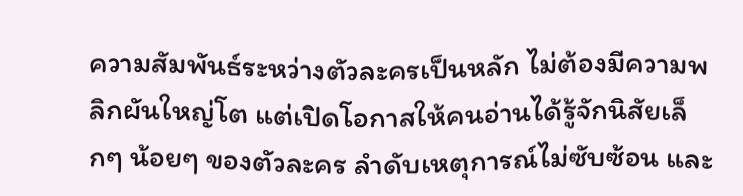ความสัมพันธ์ระหว่างตัวละครเป็นหลัก ไม่ต้องมีความพลิกผันใหญ่โต แต่เปิดโอกาสให้คนอ่านได้รู้จักนิสัยเล็กๆ น้อยๆ ของตัวละคร ลำดับเหตุการณ์ไม่ซับซ้อน และ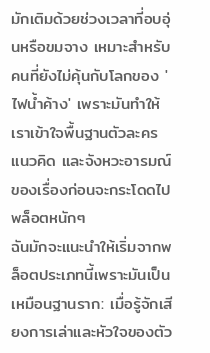มักเติมด้วยช่วงเวลาที่อบอุ่นหรือขมจาง เหมาะสำหรับคนที่ยังไม่คุ้นกับโลกของ 'ไฟน้ำค้าง' เพราะมันทำให้เราเข้าใจพื้นฐานตัวละคร แนวคิด และจังหวะอารมณ์ของเรื่องก่อนจะกระโดดไปพล็อตหนักๆ
ฉันมักจะแนะนำให้เริ่มจากพล็อตประเภทนี้เพราะมันเป็นเหมือนฐานราก: เมื่อรู้จักเสียงการเล่าและหัวใจของตัว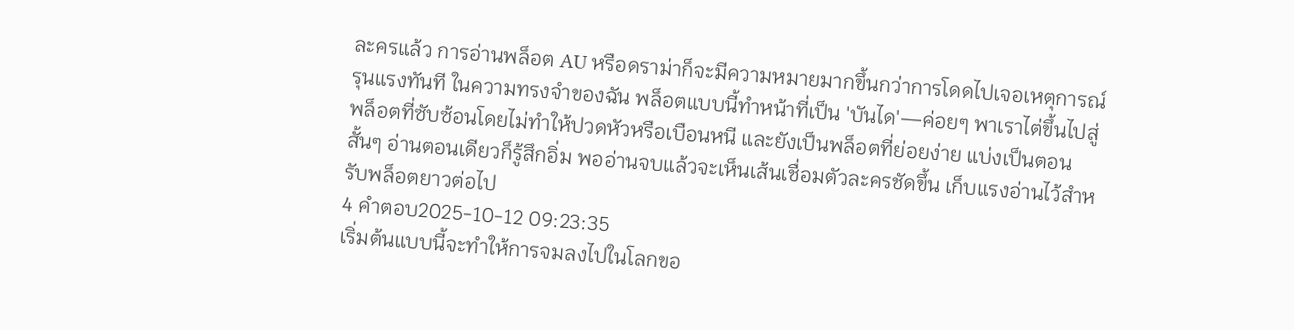ละครแล้ว การอ่านพล็อต AU หรือดราม่าก็จะมีความหมายมากขึ้นกว่าการโดดไปเจอเหตุการณ์รุนแรงทันที ในความทรงจำของฉัน พล็อตแบบนี้ทำหน้าที่เป็น 'บันได'—ค่อยๆ พาเราไต่ขึ้นไปสู่พล็อตที่ซับซ้อนโดยไม่ทำให้ปวดหัวหรือเบือนหนี และยังเป็นพล็อตที่ย่อยง่าย แบ่งเป็นตอนสั้นๆ อ่านตอนเดียวก็รู้สึกอิ่ม พออ่านจบแล้วจะเห็นเส้นเชื่อมตัวละครชัดขึ้น เก็บแรงอ่านไว้สำหรับพล็อตยาวต่อไป
4 คำตอบ2025-10-12 09:23:35
เริ่มต้นแบบนี้จะทำให้การจมลงไปในโลกขอ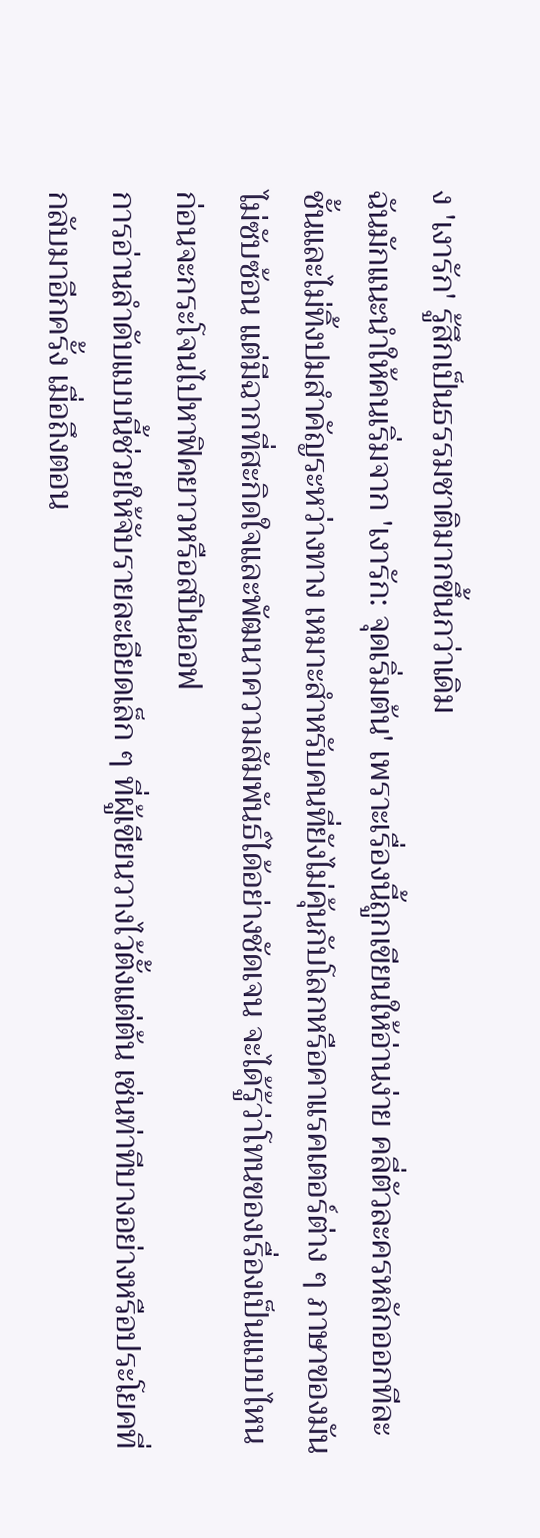ง 'เงารัก' รู้สึกเป็นธรรมชาติมากขึ้นกว่าเดิม
ฉันมักแนะนำให้คนเริ่มจาก 'เงารัก: จุดเริ่มต้น' เพราะเรื่องนี้ถูกเขียนให้อ่านง่าย คลี่ตัวละครหลักออกทีละชั้นและไม่ทิ้งปมสำคัญระหว่างทาง เหมาะสำหรับคนที่ยังไม่คุ้นกับโลกหรือคาแรคเตอร์ต่าง ๆ ภาษาของมันไม่ซับซ้อน แต่มีฉากที่สะกิดใจและพัฒนาความสัมพันธ์ได้อย่างชัดเจน จะได้รู้ว่าโทนของเรื่องเป็นแบบไหน ก่อนจะกระโจนไปหาฟิคยาวหรือสปินออฟ
การอ่านลำดับแบบนี้ช่วยให้จับรายละเอียดเล็ก ๆ ที่ผู้เขียนวางไว้ตั้งแต่ต้น เช่นท่าทีบางอย่างหรือประโยคที่กลับมาอีกครั้ง เมื่อถึงตอน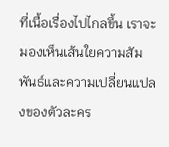ที่เนื้อเรื่องไปไกลขึ้น เราจะมองเห็นเส้นใยความสัมพันธ์และความเปลี่ยนแปลงของตัวละคร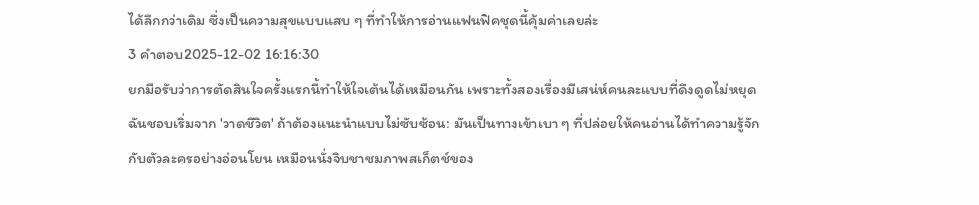ได้ลึกกว่าเดิม ซึ่งเป็นความสุขแบบแสบ ๆ ที่ทำให้การอ่านแฟนฟิคชุดนี้คุ้มค่าเลยล่ะ
3 คำตอบ2025-12-02 16:16:30
ยกมือรับว่าการตัดสินใจครั้งแรกนี้ทำให้ใจเต้นได้เหมือนกัน เพราะทั้งสองเรื่องมีเสน่ห์คนละแบบที่ดึงดูดไม่หยุด
ฉันชอบเริ่มจาก 'วาดชีวิต' ถ้าต้องแนะนำแบบไม่ซับซ้อน: มันเป็นทางเข้าเบา ๆ ที่ปล่อยให้คนอ่านได้ทำความรู้จักกับตัวละครอย่างอ่อนโยน เหมือนนั่งจิบชาชมภาพสเก็ตช์ของ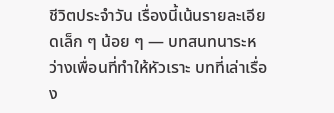ชีวิตประจำวัน เรื่องนี้เน้นรายละเอียดเล็ก ๆ น้อย ๆ — บทสนทนาระหว่างเพื่อนที่ทำให้หัวเราะ บทที่เล่าเรื่อง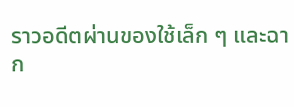ราวอดีตผ่านของใช้เล็ก ๆ และฉาก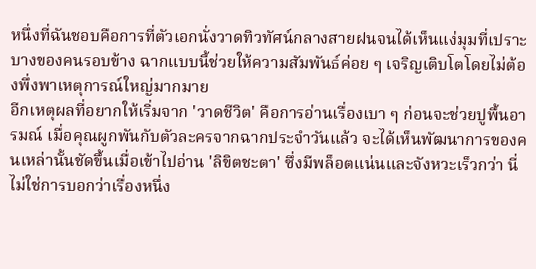หนึ่งที่ฉันชอบคือการที่ตัวเอกนั่งวาดทิวทัศน์กลางสายฝนจนได้เห็นแง่มุมที่เปราะบางของคนรอบข้าง ฉากแบบนี้ช่วยให้ความสัมพันธ์ค่อย ๆ เจริญเติบโตโดยไม่ต้องพึ่งพาเหตุการณ์ใหญ่มากมาย
อีกเหตุผลที่อยากให้เริ่มจาก 'วาดชีวิต' คือการอ่านเรื่องเบา ๆ ก่อนจะช่วยปูพื้นอารมณ์ เมื่อคุณผูกพันกับตัวละครจากฉากประจำวันแล้ว จะได้เห็นพัฒนาการของคนเหล่านั้นชัดขึ้นเมื่อเข้าไปอ่าน 'ลิขิตชะตา' ซึ่งมีพล็อตแน่นและจังหวะเร็วกว่า นี่ไม่ใช่การบอกว่าเรื่องหนึ่ง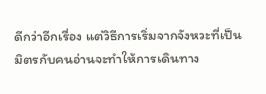ดีกว่าอีกเรื่อง แต่วิธีการเริ่มจากจังหวะที่เป็นมิตรกับคนอ่านจะทำให้การเดินทาง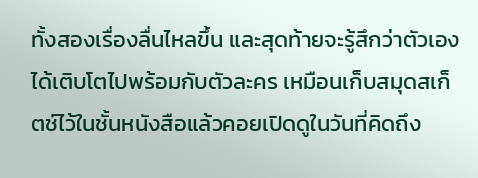ทั้งสองเรื่องลื่นไหลขึ้น และสุดท้ายจะรู้สึกว่าตัวเองได้เติบโตไปพร้อมกับตัวละคร เหมือนเก็บสมุดสเก็ตช์ไว้ในชั้นหนังสือแล้วคอยเปิดดูในวันที่คิดถึง